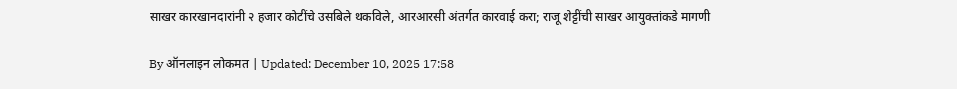साखर कारखानदारांनी २ हजार कोटींचे उसबिले थकविले, आरआरसी अंतर्गत कारवाई करा; राजू शेट्टींची साखर आयुक्तांकडे मागणी

By ऑनलाइन लोकमत | Updated: December 10, 2025 17:58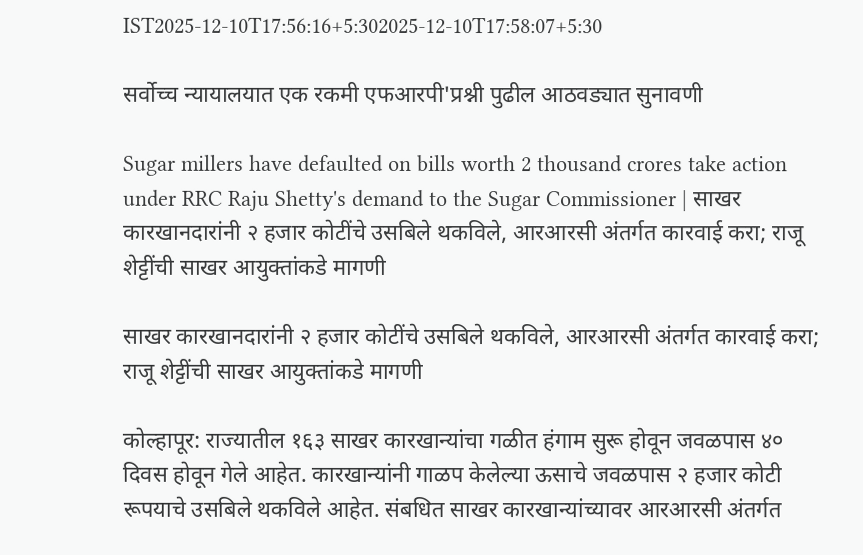IST2025-12-10T17:56:16+5:302025-12-10T17:58:07+5:30

सर्वोच्च न्यायालयात एक रकमी एफआरपी'प्रश्नी पुढील आठवड्यात सुनावणी

Sugar millers have defaulted on bills worth 2 thousand crores take action under RRC Raju Shetty's demand to the Sugar Commissioner | साखर कारखानदारांनी २ हजार कोटींचे उसबिले थकविले, आरआरसी अंतर्गत कारवाई करा; राजू शेट्टींची साखर आयुक्तांकडे मागणी

साखर कारखानदारांनी २ हजार कोटींचे उसबिले थकविले, आरआरसी अंतर्गत कारवाई करा; राजू शेट्टींची साखर आयुक्तांकडे मागणी

कोल्हापूर: राज्यातील १६३ साखर कारखान्यांचा गळीत हंगाम सुरू होवून जवळपास ४० दिवस होवून गेले आहेत. कारखान्यांनी गाळप केलेल्या ऊसाचे जवळपास २ हजार कोटी रूपयाचे उसबिले थकविले आहेत. संबधित साखर कारखान्यांच्यावर आरआरसी अंतर्गत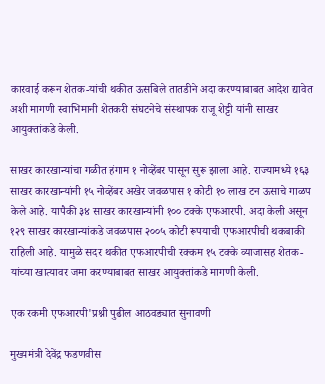कारवाई करून शेतक-यांची थकीत ऊसबिले तातडीने अदा करण्याबाबत आदेश द्यावेत अशी मागणी स्वाभिमानी शेतकरी संघटनेचे संस्थापक राजू शेट्टी यांनी साखर आयुक्तांकडे केली.

साखर कारखान्यांचा गळीत हंगाम १ नोव्हेंबर पासून सुरू झाला आहे. राज्यामध्ये १६३ साखर कारखान्यांनी १५ नोव्हेंबर अखेर जवळपास १ कोटी १० लाख टन ऊसाचे गाळप केले आहे. यापैकी ३४ साखर कारखान्यांनी १०० टक्के एफआरपी. अदा केली असून १२९ साखर कारखान्यांकडे जवळपास २००५ कोटी रूपयाची एफआरपीची थकबाकी राहिली आहे. यामुळे सदर थकीत एफआरपीची रक्कम १५ टक्के व्याजासह शेतक-यांच्या खात्यावर जमा करण्याबाबत साखर आयुक्तांकडे मागणी केली.

एक रकमी एफआरपी'प्रश्नी पुढील आठवड्यात सुनावणी

मुख्यमंत्री देवेंद्र फडणवीस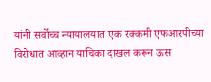यांनी सर्वोच्च न्यायालयात एक रक्कमी एफआरपीच्या विरोधात आव्हान याचिका दाखल करून ऊस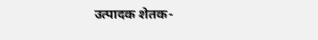उत्पादक शेतक-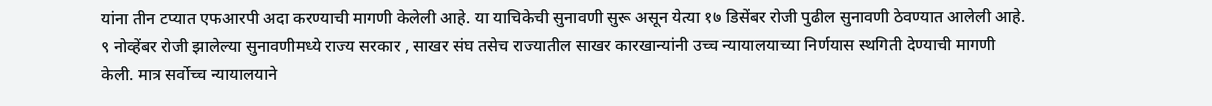यांना तीन टप्यात एफआरपी अदा करण्याची मागणी केलेली आहे. या याचिकेची सुनावणी सुरू असून येत्या १७ डिसेंबर रोजी पुढील सुनावणी ठेवण्यात आलेली आहे. ९ नोव्हेंबर रोजी झालेल्या सुनावणीमध्ये राज्य सरकार , साखर संघ तसेच राज्यातील साखर कारखान्यांनी उच्च न्यायालयाच्या निर्णयास स्थगिती देण्याची मागणी केली. मात्र सर्वोच्च न्यायालयाने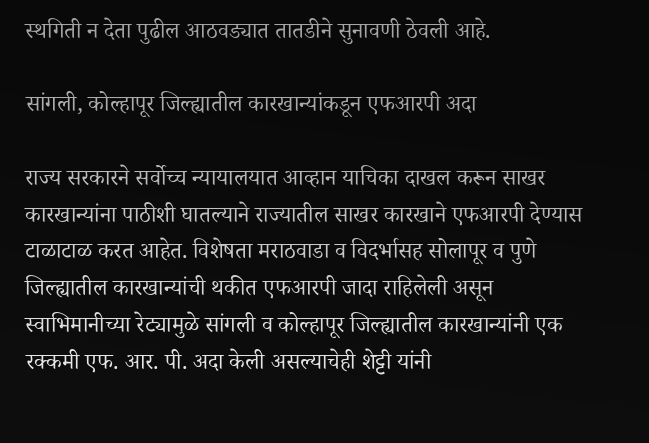स्थगिती न देता पुढील आठवड्यात तातडीने सुनावणी ठेवली आहे.

सांगली, कोल्हापूर जिल्ह्यातील कारखान्यांकडून एफआरपी अदा

राज्य सरकारने सर्वोच्च न्यायालयात आव्हान याचिका दाखल करून साखर कारखान्यांना पाठीशी घातल्याने राज्यातील साखर कारखाने एफआरपी देण्यास टाळाटाळ करत आहेत. विशेषता मराठवाडा व विदर्भासह सोलापूर व पुणे जिल्ह्यातील कारखान्यांची थकीत एफआरपी जादा राहिलेली असून स्वाभिमानीच्या रेट्यामुळे सांगली व कोल्हापूर जिल्ह्यातील कारखान्यांनी एक रक्कमी एफ. आर. पी. अदा केली असल्याचेही शेट्टी यांनी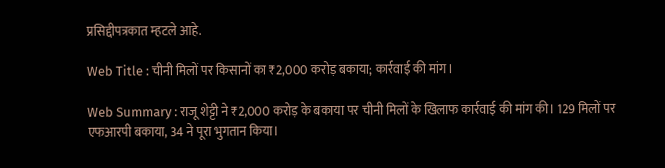प्रसिद्दीपत्रकात म्हटले आहे.

Web Title : चीनी मिलों पर किसानों का ₹2,000 करोड़ बकाया; कार्रवाई की मांग।

Web Summary : राजू शेट्टी ने ₹2,000 करोड़ के बकाया पर चीनी मिलों के खिलाफ कार्रवाई की मांग की। 129 मिलों पर एफआरपी बकाया, 34 ने पूरा भुगतान किया।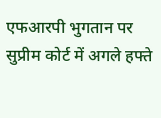एफआरपी भुगतान पर सुप्रीम कोर्ट में अगले हफ्ते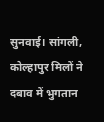सुनवाई। सांगली, कोल्हापुर मिलों ने दबाव में भुगतान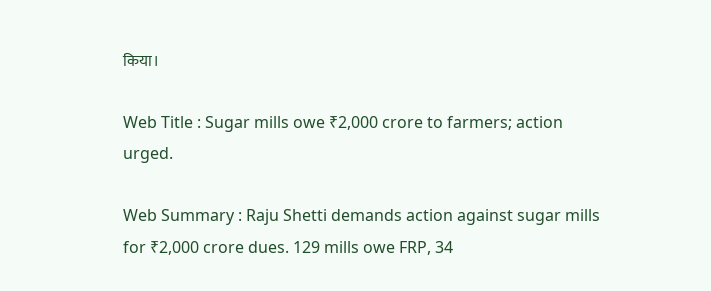किया।

Web Title : Sugar mills owe ₹2,000 crore to farmers; action urged.

Web Summary : Raju Shetti demands action against sugar mills for ₹2,000 crore dues. 129 mills owe FRP, 34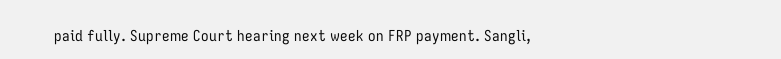paid fully. Supreme Court hearing next week on FRP payment. Sangli,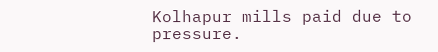Kolhapur mills paid due to pressure.